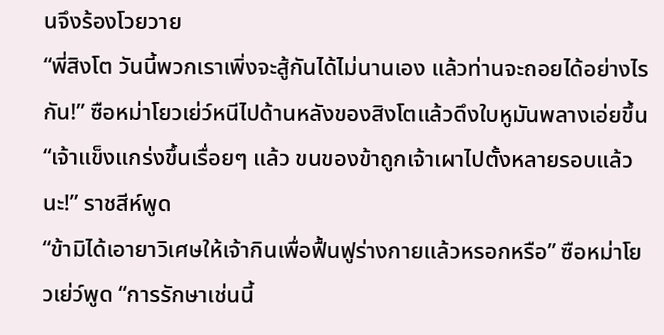นจึงร้องโวยวาย
“พี่สิงโต วันนี้พวกเราเพิ่งจะสู้กันได้ไม่นานเอง แล้วท่านจะถอยได้อย่างไรกัน!” ซือหม่าโยวเย่ว์หนีไปด้านหลังของสิงโตแล้วดึงใบหูมันพลางเอ่ยขึ้น
“เจ้าแข็งแกร่งขึ้นเรื่อยๆ แล้ว ขนของข้าถูกเจ้าเผาไปตั้งหลายรอบแล้วนะ!” ราชสีห์พูด
“ข้ามิได้เอายาวิเศษให้เจ้ากินเพื่อฟื้นฟูร่างกายแล้วหรอกหรือ” ซือหม่าโยวเย่ว์พูด “การรักษาเช่นนี้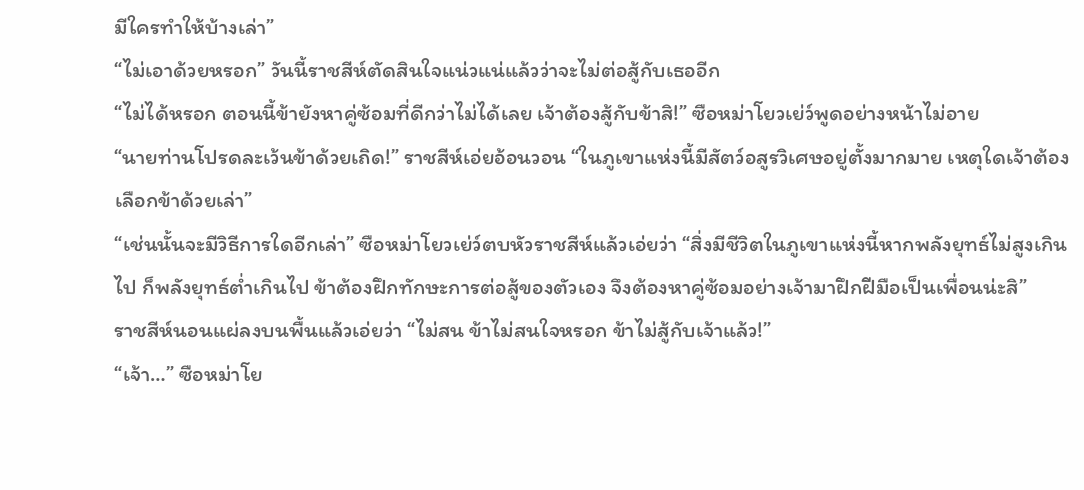มีใครทำให้บ้างเล่า”
“ไม่เอาด้วยหรอก” วันนี้ราชสีห์ตัดสินใจแน่วแน่แล้วว่าจะไม่ต่อสู้กับเธออีก
“ไม่ได้หรอก ตอนนี้ข้ายังหาคู่ซ้อมที่ดีกว่าไม่ได้เลย เจ้าต้องสู้กับข้าสิ!” ซือหม่าโยวเย่ว์พูดอย่างหน้าไม่อาย
“นายท่านโปรดละเว้นข้าด้วยเถิด!” ราชสีห์เอ่ยอ้อนวอน “ในภูเขาแห่งนี้มีสัตว์อสูรวิเศษอยู่ตั้งมากมาย เหตุใดเจ้าต้องเลือกข้าด้วยเล่า”
“เช่นนั้นจะมีวิธีการใดอีกเล่า” ซือหม่าโยวเย่ว์ตบหัวราชสีห์แล้วเอ่ยว่า “สิ่งมีชีวิตในภูเขาแห่งนี้หากพลังยุทธ์ไม่สูงเกินไป ก็พลังยุทธ์ต่ำเกินไป ข้าต้องฝึกทักษะการต่อสู้ของตัวเอง จึงต้องหาคู่ซ้อมอย่างเจ้ามาฝึกฝีมือเป็นเพื่อนน่ะสิ”
ราชสีห์นอนแผ่ลงบนพื้นแล้วเอ่ยว่า “ไม่สน ข้าไม่สนใจหรอก ข้าไม่สู้กับเจ้าแล้ว!”
“เจ้า…” ซือหม่าโย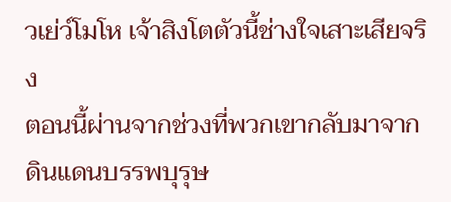วเย่ว์โมโห เจ้าสิงโตตัวนี้ช่างใจเสาะเสียจริง
ตอนนี้ผ่านจากช่วงที่พวกเขากลับมาจากดินแดนบรรพบุรุษ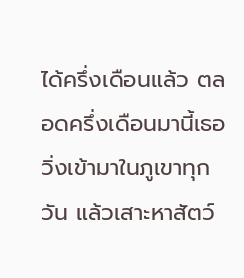ได้ครึ่งเดือนแล้ว ตลอดครึ่งเดือนมานี้เธอวิ่งเข้ามาในภูเขาทุกวัน แล้วเสาะหาสัตว์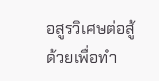อสูรวิเศษต่อสู้ด้วยเพื่อทำ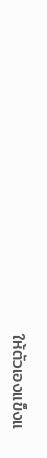ให้ตัวเองแข็งแ